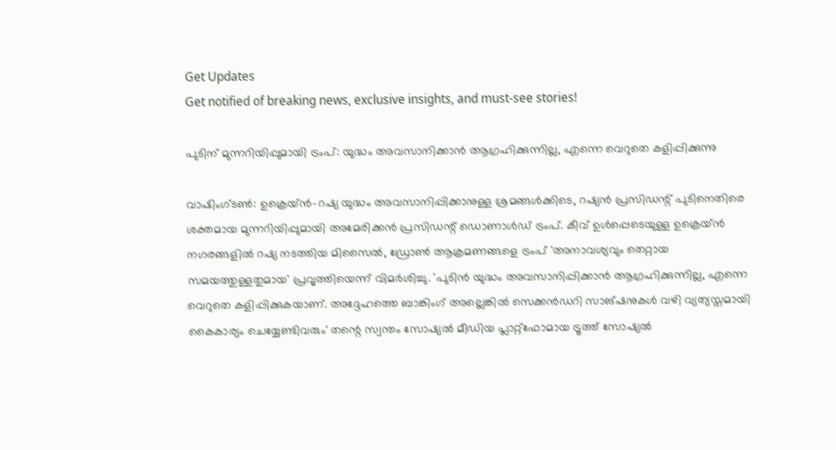Get Updates
Get notified of breaking news, exclusive insights, and must-see stories!

പുടിന് മുന്നറിയിപ്പുമായി ട്രംപ്: യുദ്ധം അവസാനിക്കാൻ ആഗ്രഹിക്കുന്നില്ല, എന്നെ വെറുതെ കളിപ്പിക്കുന്നു

വാഷിംഗ്ടൺ: ഉക്രെയ്ൻ-റഷ്യ യുദ്ധം അവസാനിപ്പിക്കാനുള്ള ശ്രമങ്ങൾക്കിടെ, റഷ്യൻ പ്രസിഡന്റ് പുടിനെതിരെ ശക്തമായ മുന്നറിയിപ്പുമായി അമേരിക്കൻ പ്രസിഡന്റ് ഡൊണാൾഡ് ട്രംപ്. കീവ് ഉൾപ്പെടെയുള്ള ഉക്രെയ്ൻ നഗരങ്ങളിൽ റഷ്യ നടത്തിയ മിസൈൽ, ഡ്രോൺ ആക്രമണങ്ങളെ ട്രംപ് 'അനാവശ്യവും തെറ്റായ സമയത്തുള്ളതുമായ' പ്രവൃത്തിയെന്ന് വിമർശിച്ചു. 'പുടിൻ യുദ്ധം അവസാനിപ്പിക്കാൻ ആഗ്രഹിക്കുന്നില്ല, എന്നെ വെറുതെ കളിപ്പിക്കുകയാണ്. അദ്ദേഹത്തെ ബാങ്കിംഗ് അല്ലെങ്കിൽ സെക്കൻഡറി സാങ്ഷനുകൾ വഴി വ്യത്യസ്തമായി കൈകാര്യം ചെയ്യേണ്ടിവരും' തന്റെ സ്വന്തം സോഷ്യല്‍ മീഡിയ പ്ലാറ്റ്ഫോമായ ട്രൂത്ത് സോഷ്യൽ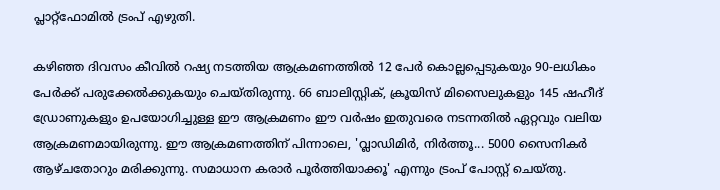പ്ലാറ്റ്‌ഫോമിൽ ട്രംപ് എഴുതി.

കഴിഞ്ഞ ദിവസം കീവില്‍ റഷ്യ നടത്തിയ ആക്രമണത്തിൽ 12 പേർ കൊല്ലപ്പെടുകയും 90-ലധികം പേർക്ക് പരുക്കേൽക്കുകയും ചെയ്തിരുന്നു. 66 ബാലിസ്റ്റിക്, ക്രൂയിസ് മിസൈലുകളും 145 ഷഹീദ് ഡ്രോണുകളും ഉപയോഗിച്ചുള്ള ഈ ആക്രമണം ഈ വർഷം ഇതുവരെ നടന്നതില്‍ ഏറ്റവും വലിയ ആക്രമണമായിരുന്നു. ഈ ആക്രമണത്തിന് പിന്നാലെ, 'വ്ലാഡിമിർ, നിർത്തൂ... 5000 സൈനികർ ആഴ്ചതോറും മരിക്കുന്നു. സമാധാന കരാർ പൂർത്തിയാക്കൂ' എന്നും ട്രംപ് പോസ്റ്റ് ചെയ്തു.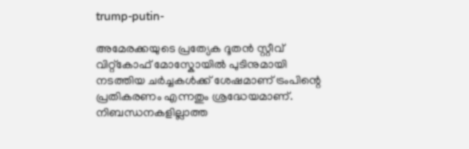trump-putin-

അമേരക്കയുടെ പ്രത്യേക ദൂതൻ സ്റ്റീവ് വിറ്റ്കോഫ് മോസ്കോയിൽ പുടിനുമായി നടത്തിയ ചർച്ചകൾക്ക് ശേഷമാണ് ട്രംപിന്റെ പ്രതികരണം എന്നതും ശ്രദ്ധേയമാണ്. നിബന്ധനകളില്ലാത്ത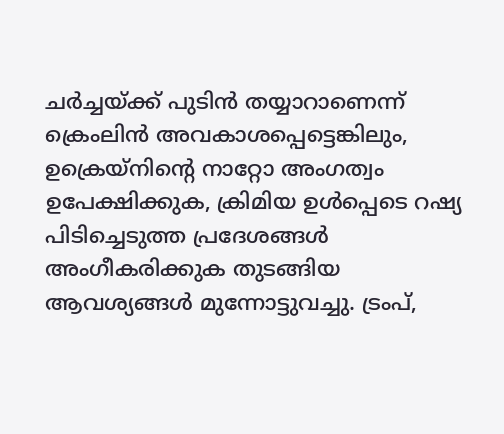ചർച്ചയ്ക്ക് പുടിന്‍ തയ്യാറാണെന്ന് ക്രെംലിൻ അവകാശപ്പെട്ടെങ്കിലും, ഉക്രെയ്നിന്റെ നാറ്റോ അംഗത്വം ഉപേക്ഷിക്കുക, ക്രിമിയ ഉൾപ്പെടെ റഷ്യ പിടിച്ചെടുത്ത പ്രദേശങ്ങൾ അംഗീകരിക്കുക തുടങ്ങിയ ആവശ്യങ്ങൾ മുന്നോട്ടുവച്ചു. ട്രംപ്,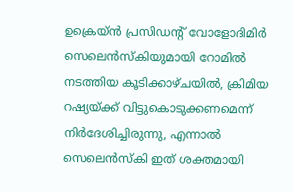ഉക്രെയ്ൻ പ്രസിഡന്റ് വോളോദിമിർ സെലെൻസ്കിയുമായി റോമിൽ നടത്തിയ കൂടിക്കാഴ്ചയിൽ, ക്രിമിയ റഷ്യയ്ക്ക് വിട്ടുകൊടുക്കണമെന്ന് നിർദേശിച്ചിരുന്നു, എന്നാൽ സെലെൻസ്കി ഇത് ശക്തമായി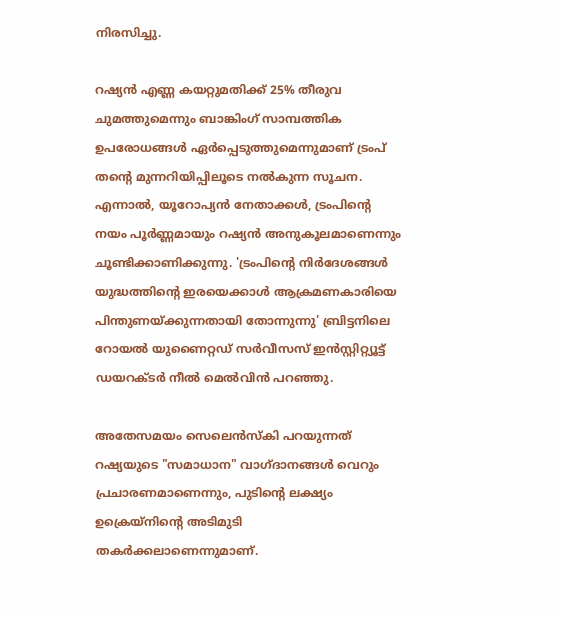നിരസിച്ചു.

റഷ്യൻ എണ്ണ കയറ്റുമതിക്ക് 25% തീരുവ ചുമത്തുമെന്നും ബാങ്കിംഗ് സാമ്പത്തിക ഉപരോധങ്ങൾ ഏർപ്പെടുത്തുമെന്നുമാണ് ട്രംപ് തന്റെ മുന്നറിയിപ്പിലൂടെ നല്‍കുന്ന സൂചന. എന്നാൽ, യൂറോപ്യൻ നേതാക്കൾ, ട്രംപിന്റെ നയം പൂർണ്ണമായും റഷ്യന്‍ അനുകൂലമാണെന്നും ചൂണ്ടിക്കാണിക്കുന്നു. 'ട്രംപിന്റെ നിർദേശങ്ങൾ യുദ്ധത്തിന്റെ ഇരയെക്കാൾ ആക്രമണകാരിയെ പിന്തുണയ്ക്കുന്നതായി തോന്നുന്നു' ബ്രിട്ടനിലെ റോയൽ യുണൈറ്റഡ് സർവീസസ് ഇൻസ്റ്റിറ്റ്യൂട്ട് ഡയറക്ടർ നീൽ മെൽവിൻ പറഞ്ഞു.

അതേസമയം സെലെൻസ്കി പറയുന്നത് റഷ്യയുടെ "സമാധാന" വാഗ്ദാനങ്ങൾ വെറും പ്രചാരണമാണെന്നും, പുടിന്റെ ലക്ഷ്യം ഉക്രെയ്നിന്റെ അടിമുടി തകർക്കലാണെന്നുമാണ്.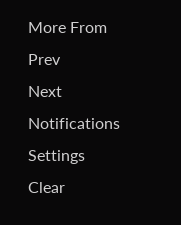More From
Prev
Next
Notifications
Settings
Clear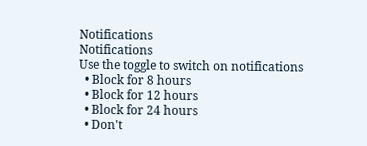Notifications
Notifications
Use the toggle to switch on notifications
  • Block for 8 hours
  • Block for 12 hours
  • Block for 24 hours
  • Don't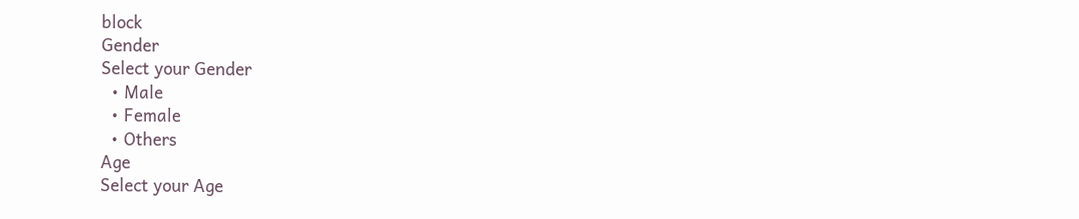block
Gender
Select your Gender
  • Male
  • Female
  • Others
Age
Select your Age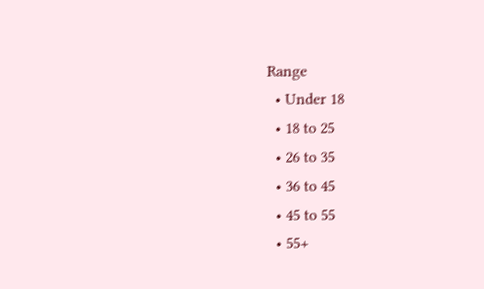Range
  • Under 18
  • 18 to 25
  • 26 to 35
  • 36 to 45
  • 45 to 55
  • 55+